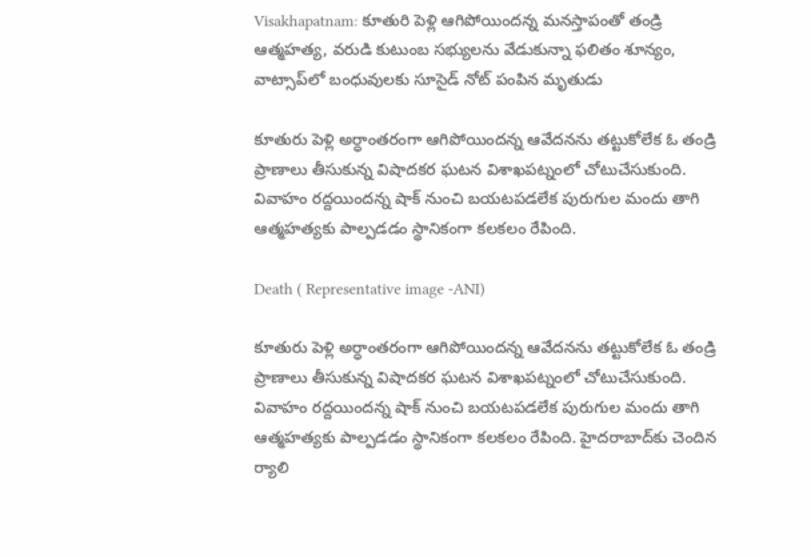Visakhapatnam: కూతురి పెళ్లి ఆగిపోయిందన్న మనస్తాపంతో తండ్రి ఆత్మహత్య, వరుడి కుటుంబ సభ్యులను వేడుకున్నా ఫలితం శూన్యం, వాట్సాప్‌లో బంధువులకు సూసైడ్ నోట్ పంపిన మృతుడు

కూతురు పెళ్లి అర్ధాంతరంగా ఆగిపోయిందన్న ఆవేదనను తట్టుకోలేక ఓ తండ్రి ప్రాణాలు తీసుకున్న విషాదకర ఘటన విశాఖపట్నంలో చోటుచేసుకుంది. వివాహం రద్దయిందన్న షాక్ నుంచి బయటపడలేక పురుగుల మందు తాగి ఆత్మహత్యకు పాల్పడడం స్థానికంగా కలకలం రేపింది.

Death ( Representative image -ANI)

కూతురు పెళ్లి అర్ధాంతరంగా ఆగిపోయిందన్న ఆవేదనను తట్టుకోలేక ఓ తండ్రి ప్రాణాలు తీసుకున్న విషాదకర ఘటన విశాఖపట్నంలో చోటుచేసుకుంది. వివాహం రద్దయిందన్న షాక్ నుంచి బయటపడలేక పురుగుల మందు తాగి ఆత్మహత్యకు పాల్పడడం స్థానికంగా కలకలం రేపింది. హైదరాబాద్‌కు చెందిన ర్యాలి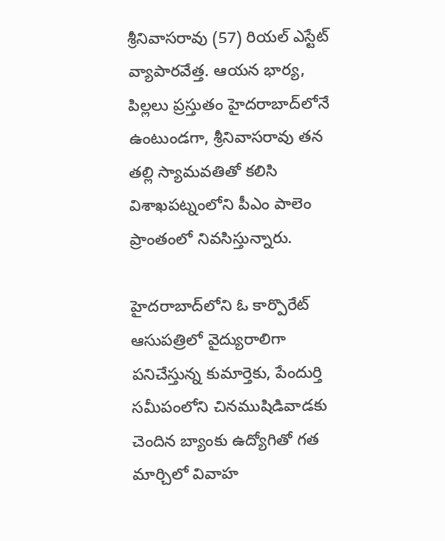శ్రీనివాసరావు (57) రియల్ ఎస్టేట్ వ్యాపారవేత్త. ఆయన భార్య, పిల్లలు ప్రస్తుతం హైదరాబాద్‌లోనే ఉంటుండగా, శ్రీనివాసరావు తన తల్లి స్యామవతితో కలిసి విశాఖపట్నంలోని పీఎం పాలెం ప్రాంతంలో నివసిస్తున్నారు.

హైదరాబాద్‌లోని ఓ కార్పొరేట్ ఆసుపత్రిలో వైద్యురాలిగా పనిచేస్తున్న కుమార్తెకు, పేందుర్తి సమీపంలోని చినముషిడివాడకు చెందిన బ్యాంకు ఉద్యోగితో గత మార్చిలో వివాహ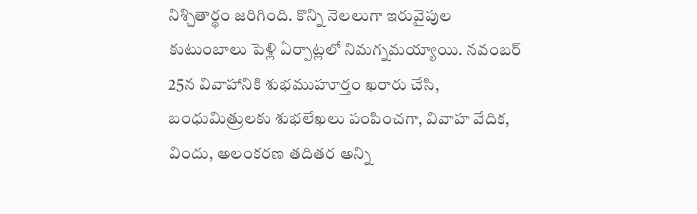నిశ్చితార్థం జరిగింది. కొన్ని నెలలుగా ఇరువైపుల కుటుంబాలు పెళ్లి ఏర్పాట్లలో నిమగ్నమయ్యాయి. నవంబర్ 25న వివాహానికి శుభముహూర్తం ఖరారు చేసి, బంధుమిత్రులకు శుభలేఖలు పంపించగా, వివాహ వేదిక, విందు, అలంకరణ తదితర అన్ని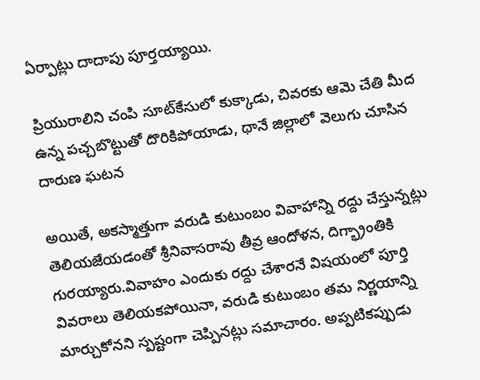ఏర్పాట్లు దాదాపు పూర్తయ్యాయి.

ప్రియురాలిని చంపి సూట్‌కేసులో కుక్కాడు, చివరకు ఆమె చేతి మీద ఉన్న పచ్చబొట్టుతో దొరికిపోయాడు, థానే జిల్లాలో వెలుగు చూసిన దారుణ ఘటన

అయితే, అకస్మాత్తుగా వరుడి కుటుంబం వివాహాన్ని రద్దు చేస్తున్నట్లు తెలియజేయడంతో శ్రీనివాసరావు తీవ్ర ఆందోళన, దిగ్భ్రాంతికి గురయ్యారు.వివాహం ఎందుకు రద్దు చేశారనే విషయంలో పూర్తి వివరాలు తెలియకపోయినా, వరుడి కుటుంబం తమ నిర్ణయాన్ని మార్చుకోనని స్పష్టంగా చెప్పినట్లు సమాచారం. అప్పటికప్పుడు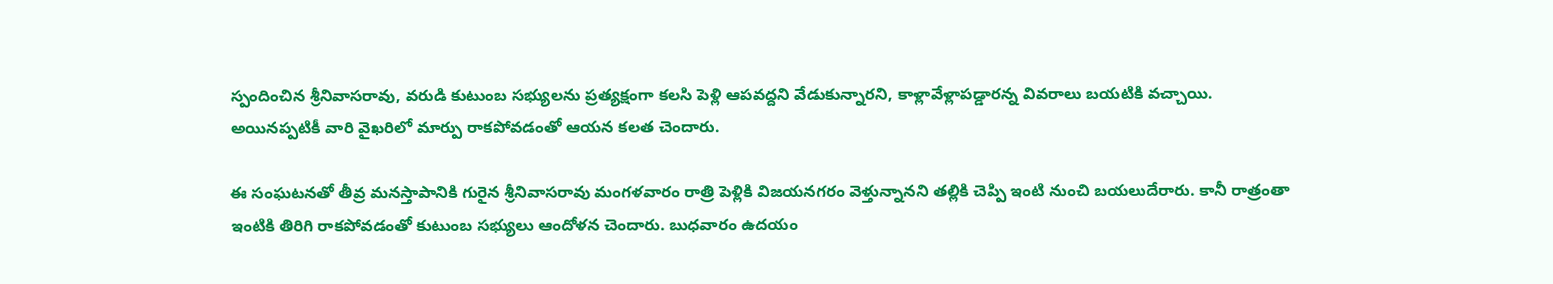స్పందించిన శ్రీనివాసరావు, వరుడి కుటుంబ సభ్యులను ప్రత్యక్షంగా కలసి పెళ్లి ఆపవద్దని వేడుకున్నారని, కాళ్లావేళ్లాపడ్డారన్న వివరాలు బయటికి వచ్చాయి. అయినప్పటికీ వారి వైఖరిలో మార్పు రాకపోవడంతో ఆయన కలత చెందారు.

ఈ సంఘటనతో తీవ్ర మనస్తాపానికి గురైన శ్రీనివాసరావు మంగళవారం రాత్రి పెళ్లికి విజయనగరం వెళ్తున్నానని తల్లికి చెప్పి ఇంటి నుంచి బయలుదేరారు. కానీ రాత్రంతా ఇంటికి తిరిగి రాకపోవడంతో కుటుంబ సభ్యులు ఆందోళన చెందారు. బుధవారం ఉదయం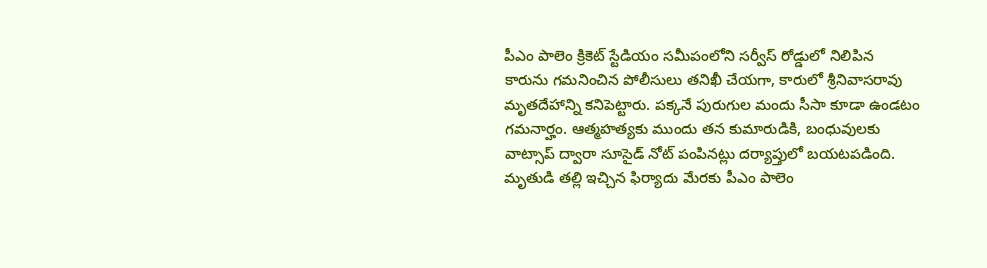పీఎం పాలెం క్రికెట్ స్టేడియం సమీపంలోని సర్వీస్ రోడ్డులో నిలిపిన కారును గమనించిన పోలీసులు తనిఖీ చేయగా, కారులో శ్రీనివాసరావు మృతదేహాన్ని కనిపెట్టారు. పక్కనే పురుగుల మందు సీసా కూడా ఉండటం గమనార్హం. ఆత్మహత్యకు ముందు తన కుమారుడికి, బంధువులకు వాట్సాప్ ద్వారా సూసైడ్ నోట్ పంపినట్లు దర్యాప్తులో బయటపడింది. మృతుడి తల్లి ఇచ్చిన ఫిర్యాదు మేరకు పీఎం పాలెం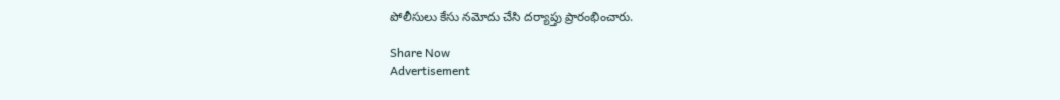పోలీసులు కేసు నమోదు చేసి దర్యాప్తు ప్రారంభించారు.

Share Now
Advertisement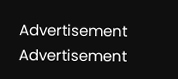Advertisement
Advertisement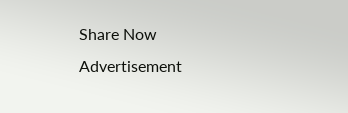Share Now
Advertisement